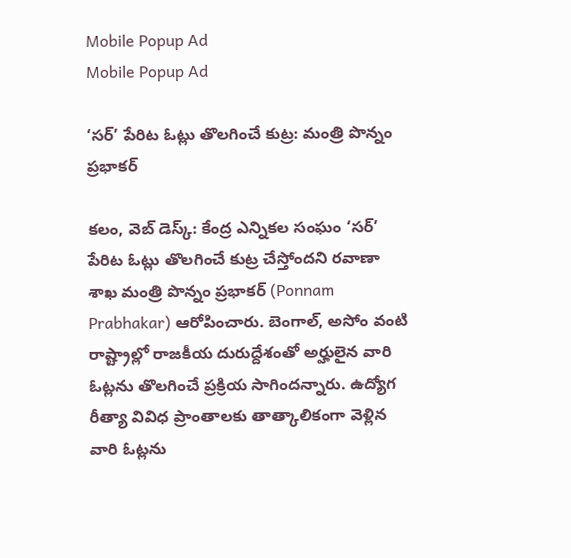Mobile Popup Ad
Mobile Popup Ad

‘సర్’ పేరిట ఓట్లు తొలగించే కుట్ర: మంత్రి పొన్నం ప్రభాకర్

కలం, వెబ్ డెస్క్: కేంద్ర ఎన్నికల సంఘం ‘సర్’ పేరిట ఓట్లు తొలగించే కుట్ర చేస్తోందని రవాణా శాఖ మంత్రి పొన్నం ప్రభాకర్ (Ponnam Prabhakar) ఆరోపించారు. బెంగాల్, అసోం వంటి రాష్ట్రాల్లో రాజకీయ దురుద్దేశంతో అర్హులైన వారి ఓట్లను తొలగించే ప్రక్రియ సాగిందన్నారు. ఉద్యోగ రీత్యా వివిధ ప్రాంతాలకు తాత్కాలికంగా వెళ్లిన వారి ఓట్లను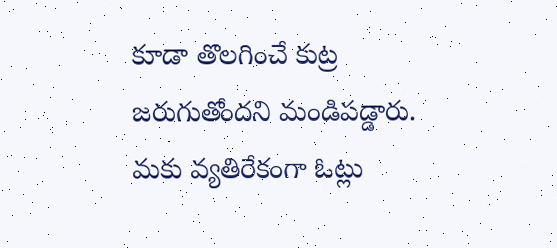కూడా తొలగించే కుట్ర జరుగుతోందని మండిపడ్డారు. మకు వ్యతిరేకంగా ఓట్లు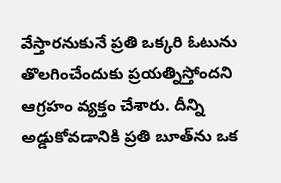వేస్తారనుకునే ప్రతి ఒక్కరి ఓటును తొలగించేందుకు ప్రయత్నిస్తోందని ఆగ్రహం వ్యక్తం చేశారు. దీన్ని అడ్డుకోవడానికి ప్రతి బూత్‌ను ఒక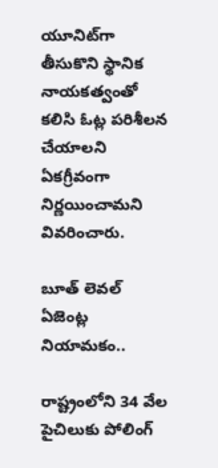యూనిట్‌గా తీసుకొని స్థానిక నాయకత్వంతో కలిసి ఓట్ల పరిశీలన చేయాలని ఏకగ్రీవంగా నిర్ణయించామని వివరించారు.

బూత్ లెవల్ ఏజెంట్ల నియామకం..

రాష్ట్రంలోని 34 వేల పైచిలుకు పోలింగ్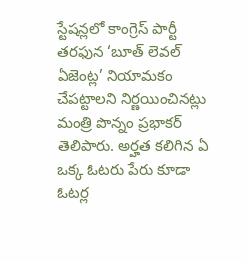స్టేషన్లలో కాంగ్రెస్ పార్టీ తరఫున ‘బూత్ లెవల్ ఏజెంట్ల’ నియామకం చేపట్టాలని నిర్ణయించినట్లు మంత్రి పొన్నం ప్రభాకర్ తెలిపారు. అర్హత కలిగిన ఏ ఒక్క ఓటరు పేరు కూడా ఓటర్ల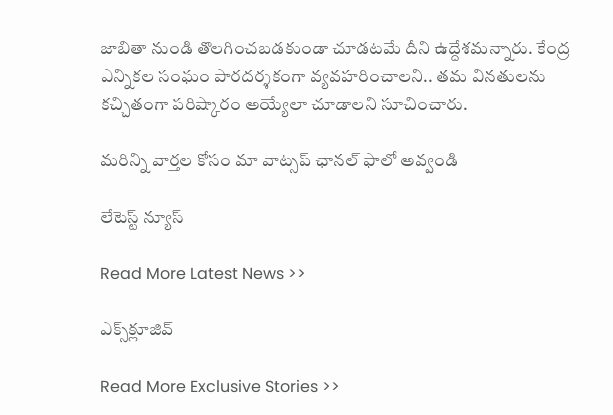జాబితా నుండి తొలగించబడకుండా చూడటమే దీని ఉద్దేశమన్నారు. కేంద్ర ఎన్నికల సంఘం పారదర్శకంగా వ్యవహరించాలని.. తమ వినతులను కచ్చితంగా పరిష్కారం అయ్యేలా చూడాలని సూచించారు.

మ‌రిన్ని వార్త‌ల కోసం మా వాట్స‌ప్ ఛాన‌ల్ ఫాలో అవ్వండి

లేటెస్ట్ న్యూస్‌

Read More Latest News >>

ఎక్స్‌క్లూజివ్‌

Read More Exclusive Stories >>